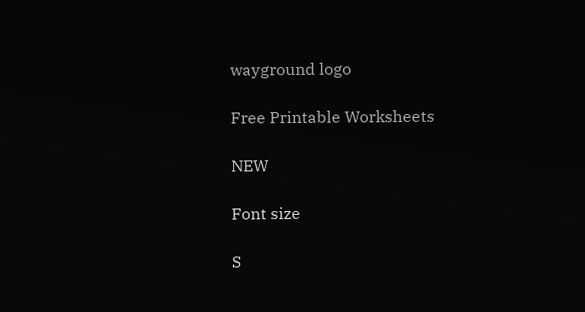wayground logo

Free Printable Worksheets

NEW

Font size

S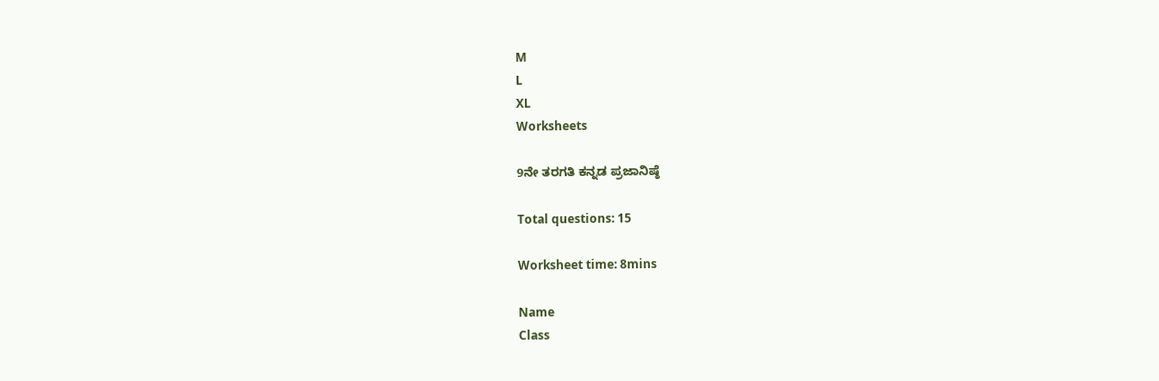M
L
XL
Worksheets

9ನೇ ತರಗತಿ ಕನ್ನಡ ಪ್ರಜಾನಿಷ್ಠೆ

Total questions: 15

Worksheet time: 8mins

Name
Class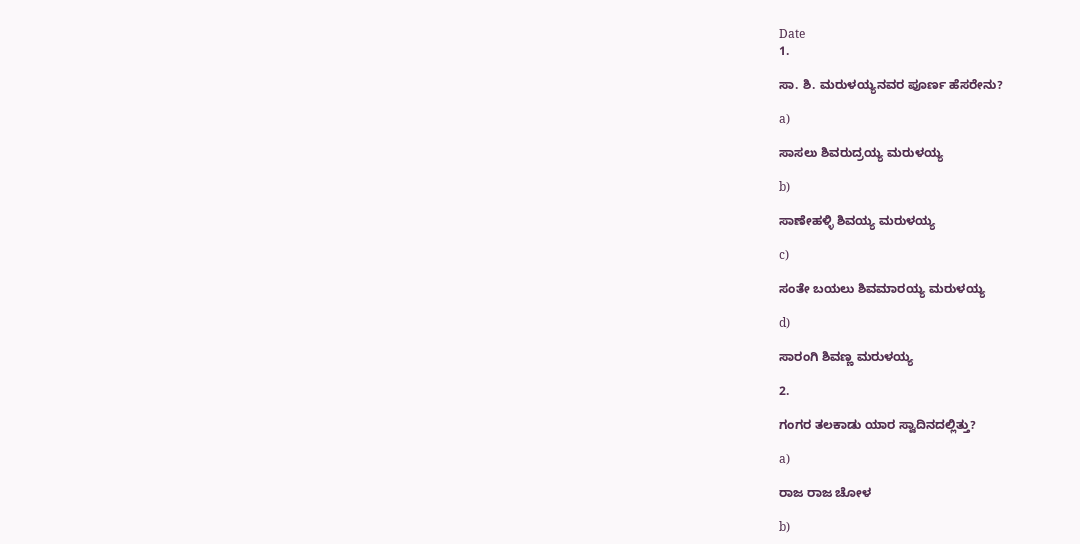Date
1.

ಸಾ. ಶಿ. ಮರುಳಯ್ಯನವರ ಪೂರ್ಣ ಹೆಸರೇನು?

a)

ಸಾಸಲು ಶಿವರುದ್ರಯ್ಯ ಮರುಳಯ್ಯ

b)

ಸಾಣೇಹಳ್ಳಿ ಶಿವಯ್ಯ ಮರುಳಯ್ಯ

c)

ಸಂತೇ ಬಯಲು ಶಿವಮಾರಯ್ಯ ಮರುಳಯ್ಯ

d)

ಸಾರಂಗಿ ಶಿವಣ್ಣ ಮರುಳಯ್ಯ

2.

ಗಂಗರ ತಲಕಾಡು ಯಾರ ಸ್ವಾದಿನದಲ್ಲಿತ್ತು?

a)

ರಾಜ ರಾಜ ಚೋಳ

b)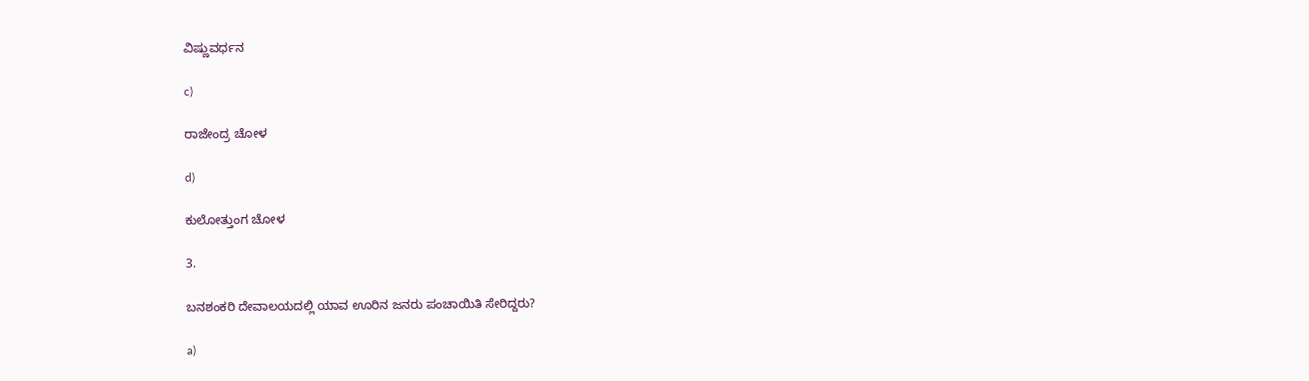ವಿಷ್ಣುವರ್ಧನ

c)

ರಾಜೇಂದ್ರ ಚೋಳ

d)

ಕುಲೋತ್ತುಂಗ ಚೋಳ

3.

ಬನಶಂಕರಿ ದೇವಾಲಯದಲ್ಲಿ ಯಾವ ಊರಿನ ಜನರು ಪಂಚಾಯಿತಿ ಸೇರಿದ್ದರು?

a)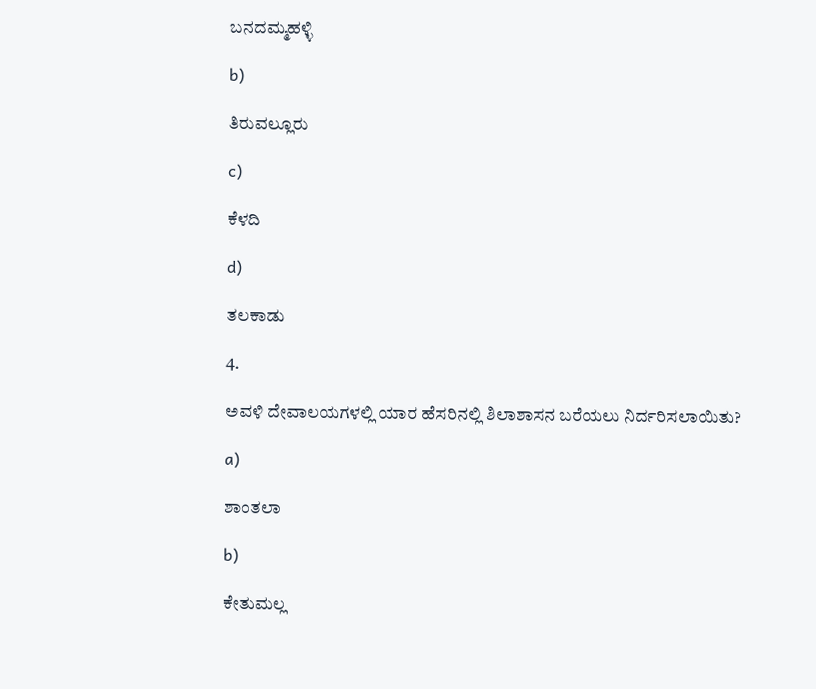ಬನದಮ್ಮಹಳ್ಳಿ

b)

ತಿರುವಲ್ಲೂರು

c)

ಕೆಳದಿ

d)

ತಲಕಾಡು

4.

ಅವಳಿ ದೇವಾಲಯಗಳಲ್ಲಿ ಯಾರ ಹೆಸರಿನಲ್ಲಿ ಶಿಲಾಶಾಸನ ಬರೆಯಲು ನಿರ್ದರಿಸಲಾಯಿತು?

a)

ಶಾಂತಲಾ

b)

ಕೇತುಮಲ್ಲ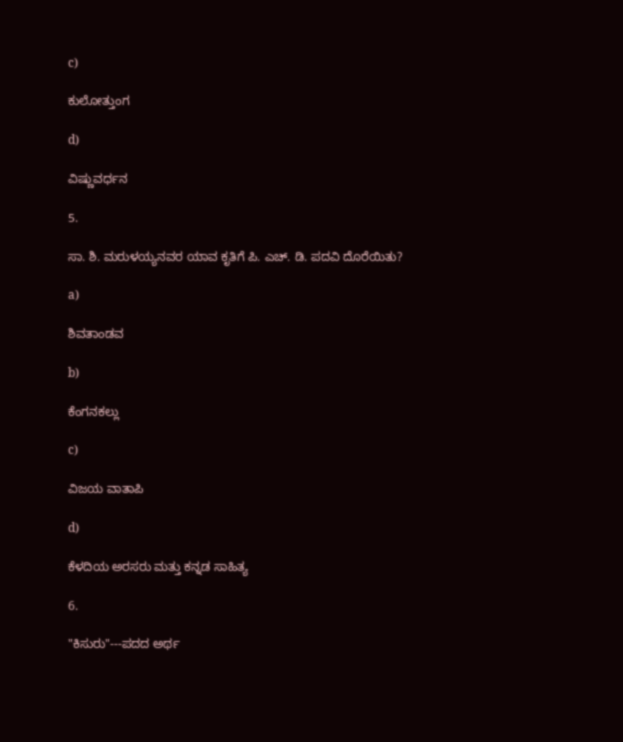c)

ಕುಲೋತ್ತುಂಗ

d)

ವಿಷ್ಣುವರ್ಧನ

5.

ಸಾ. ಶಿ. ಮರುಳಯ್ಯನವರ ಯಾವ ಕೃತಿಗೆ ಪಿ. ಎಚ್. ಡಿ. ಪದವಿ ದೊರೆಯಿತು?

a)

ಶಿವತಾಂಡವ

b)

ಕೆಂಗನಕಲ್ಲು

c)

ವಿಜಯ ವಾತಾಪಿ

d)

ಕೆಳದಿಯ ಅರಸರು ಮತ್ತು ಕನ್ನಡ ಸಾಹಿತ್ಯ

6.

"ಕಿಸುರು"---ಪದದ ಅರ್ಥ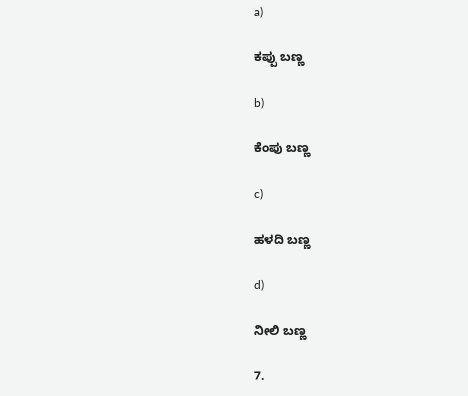a)

ಕಪ್ಪು ಬಣ್ಣ

b)

ಕೆಂಪು ಬಣ್ಣ

c)

ಹಳದಿ ಬಣ್ಣ

d)

ನೀಲಿ ಬಣ್ಣ

7.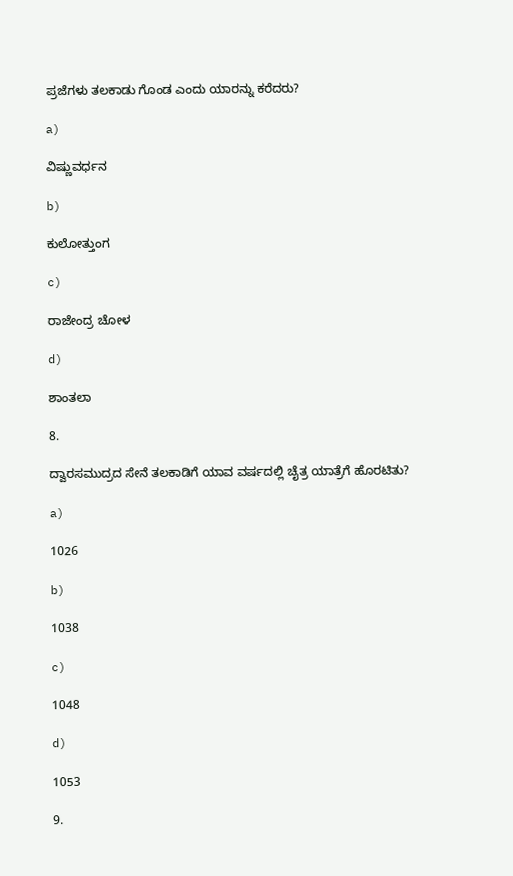ಪ್ರಜೆಗಳು ತಲಕಾಡು ಗೊಂಡ ಎಂದು ಯಾರನ್ನು ಕರೆದರು?

a)

ವಿಷ್ಣುವರ್ಧನ

b)

ಕುಲೋತ್ತುಂಗ

c)

ರಾಜೇಂದ್ರ ಚೋಳ

d)

ಶಾಂತಲಾ

8.

ದ್ವಾರಸಮುದ್ರದ ಸೇನೆ ತಲಕಾಡಿಗೆ ಯಾವ ವರ್ಷದಲ್ಲಿ ಚೈತ್ರ ಯಾತ್ರೆಗೆ ಹೊರಟಿತು?

a)

1026

b)

1038

c)

1048

d)

1053

9.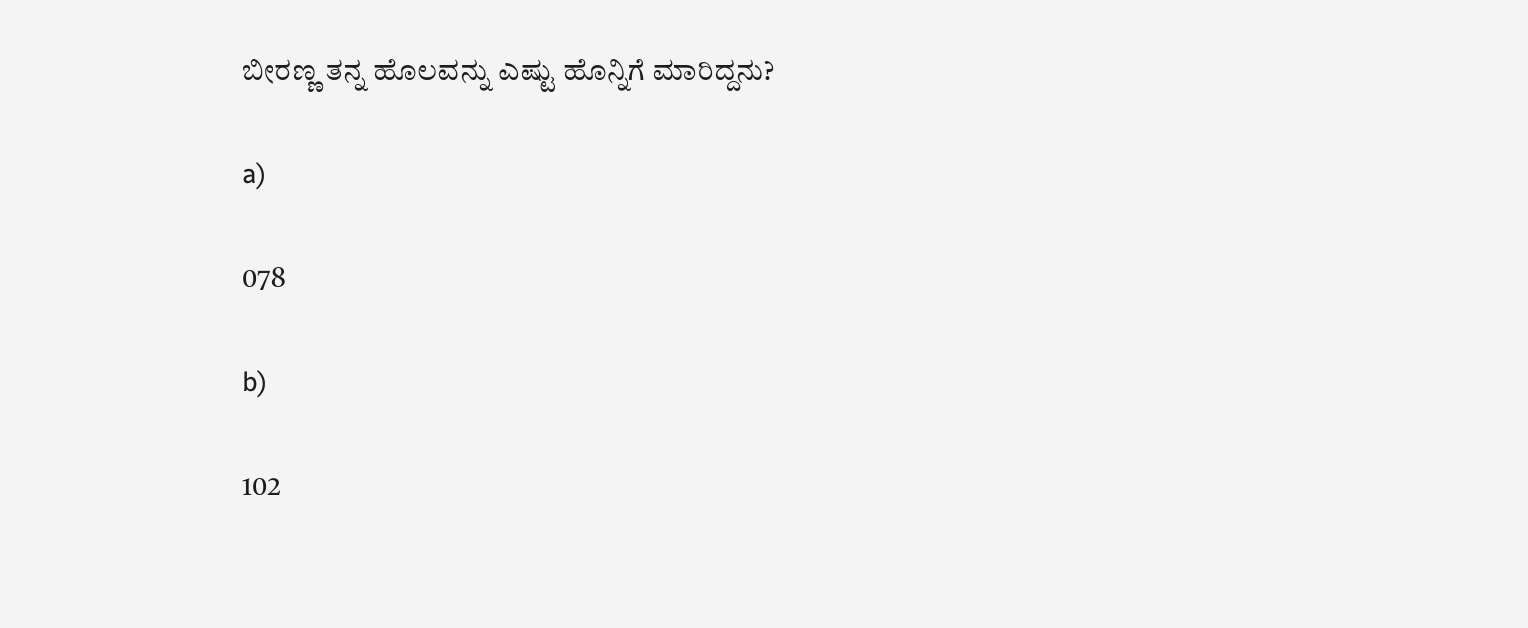ಬೀರಣ್ಣ ತನ್ನ ಹೊಲವನ್ನು ಎಷ್ಟು ಹೊನ್ನಿಗೆ ಮಾರಿದ್ದನು?

a)

078

b)

102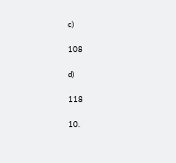c)

108

d)

118

10.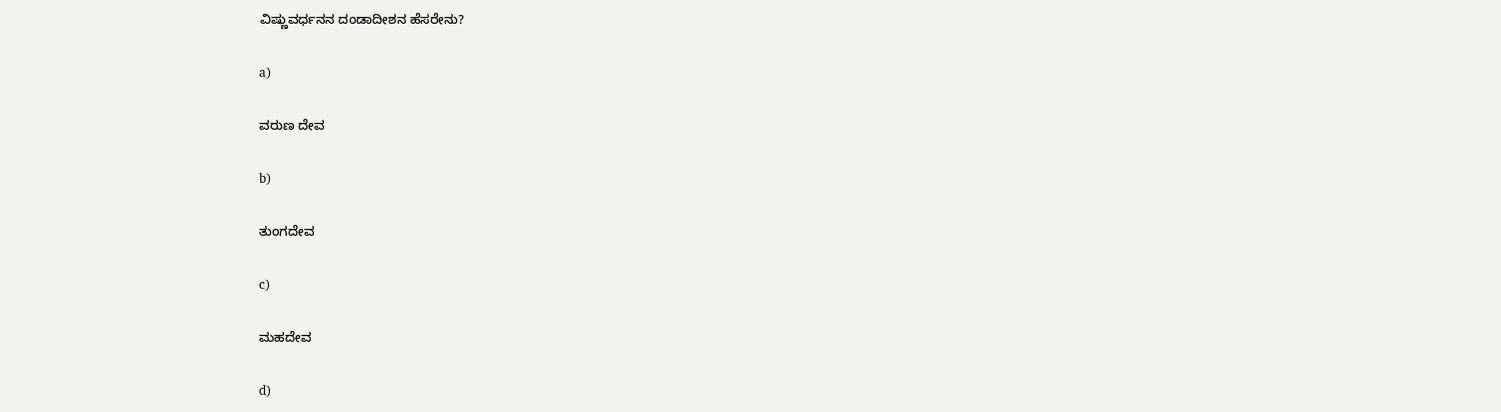ವಿಷ್ಣುವರ್ಧನನ ದಂಡಾದೀಶನ ಹೆಸರೇನು?

a)

ವರುಣ ದೇವ

b)

ತುಂಗದೇವ

c)

ಮಹದೇವ

d)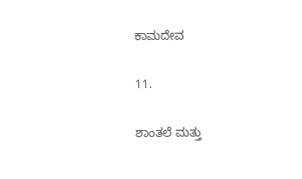ಕಾಮದೇವ

11.

ಶಾಂತಲೆ ಮತ್ತು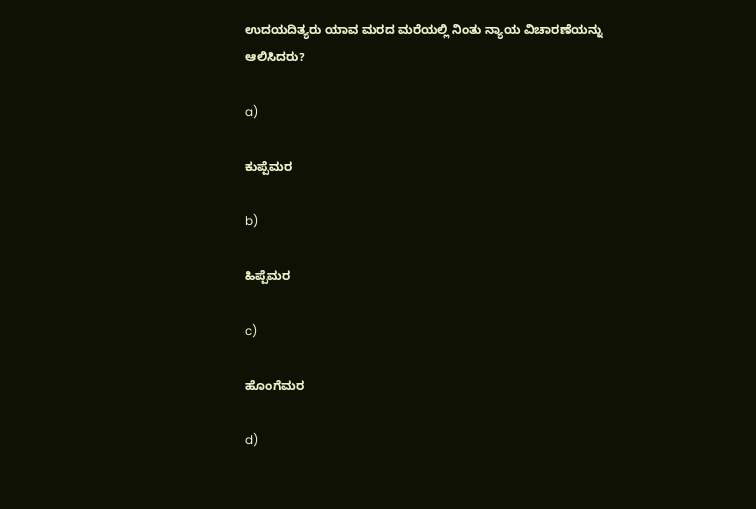ಉದಯದಿತ್ಯರು ಯಾವ ಮರದ ಮರೆಯಲ್ಲಿ ನಿಂತು ನ್ಯಾಯ ವಿಚಾರಣೆಯನ್ನು ಆಲಿಸಿದರು?

a)

ಕುಪ್ಪೆಮರ

b)

ಹಿಪ್ಪೆಮರ

c)

ಹೊಂಗೆಮರ

d)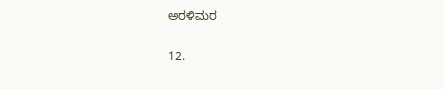ಅರಳಿಮರ

12.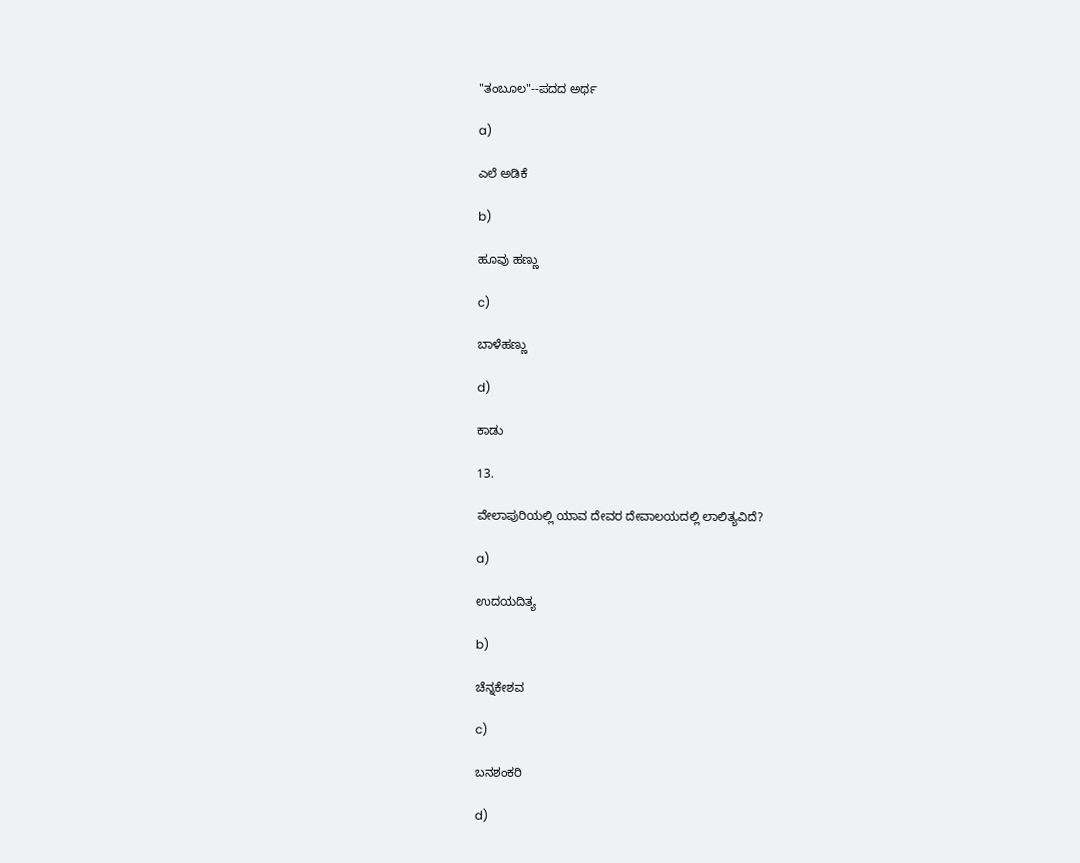"ತಂಬೂಲ"--ಪದದ ಅರ್ಥ

a)

ಎಲೆ ಅಡಿಕೆ

b)

ಹೂವು ಹಣ್ಣು

c)

ಬಾಳೆಹಣ್ಣು

d)

ಕಾಡು

13.

ವೇಲಾಪುರಿಯಲ್ಲಿ ಯಾವ ದೇವರ ದೇವಾಲಯದಲ್ಲಿ ಲಾಲಿತ್ಯವಿದೆ?

a)

ಉದಯದಿತ್ಯ

b)

ಚೆನ್ನಕೇಶವ

c)

ಬನಶಂಕರಿ

d)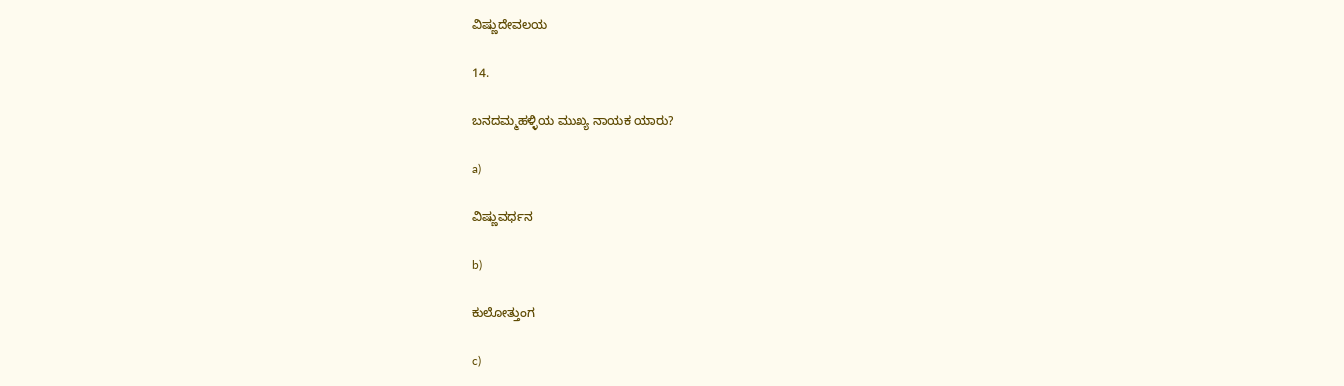ವಿಷ್ಣುದೇವಲಯ

14.

ಬನದಮ್ಮಹಳ್ಳಿಯ ಮುಖ್ಯ ನಾಯಕ ಯಾರು?

a)

ವಿಷ್ಣುವರ್ಧನ

b)

ಕುಲೋತ್ತುಂಗ

c)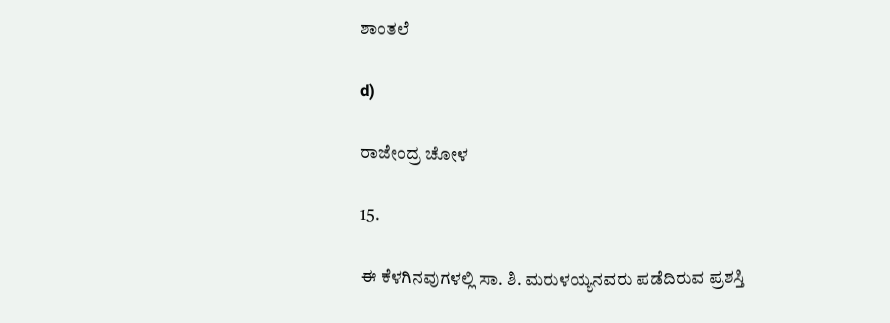ಶಾಂತಲೆ

d)

ರಾಜೇಂದ್ರ ಚೋಳ

15.

ಈ ಕೆಳಗಿನವುಗಳಲ್ಲಿ ಸಾ. ಶಿ. ಮರುಳಯ್ಯನವರು ಪಡೆದಿರುವ ಪ್ರಶಸ್ತಿ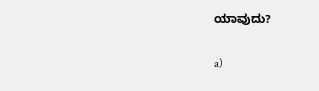ಯಾವುದು?

a)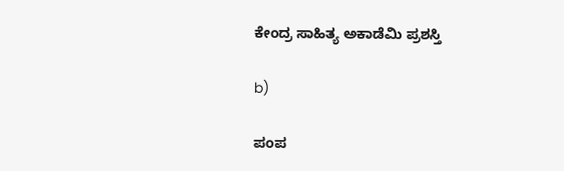ಕೇಂದ್ರ ಸಾಹಿತ್ಯ ಅಕಾಡೆಮಿ ಪ್ರಶಸ್ತಿ

b)

ಪಂಪ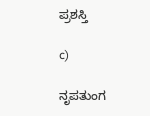ಪ್ರಶಸ್ತಿ

c)

ನೃಪತುಂಗ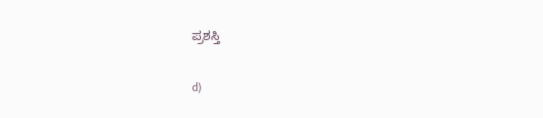ಪ್ರಶಸ್ತಿ

d)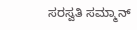ಸರಸ್ವತಿ ಸಮ್ಮಾನ್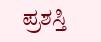ಪ್ರಶಸ್ತಿ